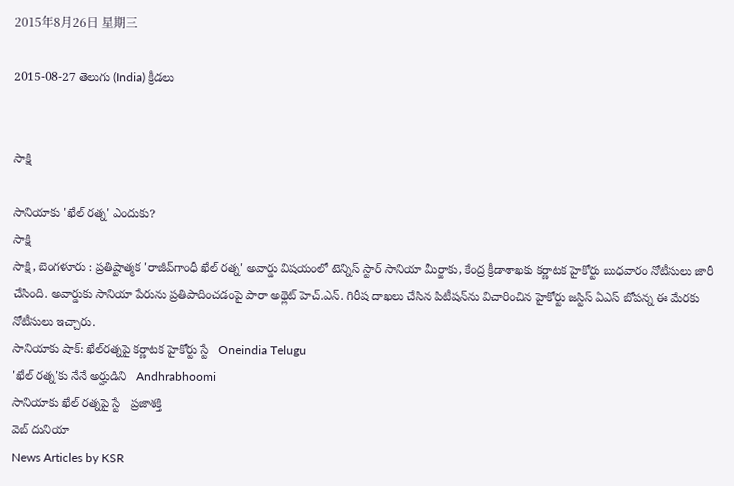2015年8月26日 星期三

2015-08-27 తెలుగు (India) క్రీడలు


సాక్షి

సానియాకు 'ఖేల్ రత్న' ఎందుకు?
సాక్షి
సాక్షి, బెంగళూరు : ప్రతిష్టాత్మక 'రాజీవ్‌గాంధీ ఖేల్ రత్న' అవార్డు విషయంలో టెన్నిస్ స్టార్ సానియా మీర్జాకు, కేంద్ర క్రీడాశాఖకు కర్ణాటక హైకోర్టు బుధవారం నోటీసులు జారీ చేసింది. అవార్డుకు సానియా పేరును ప్రతిపాదించడంపై పారా అథ్లెట్ హెచ్.ఎన్. గిరీష దాఖలు చేసిన పిటీషన్‌ను విచారించిన హైకోర్టు జస్టిస్ ఏఎస్ బోపన్న ఈ మేరకు నోటీసులు ఇచ్చారు.
సానియాకు షాక్: ఖేల్‌రత్నపై కర్ణాటక హైకోర్టు స్టే   Oneindia Telugu
'ఖేల్ రత్న'కు నేనే అర్హుడిని   Andhrabhoomi
సానియాకు ఖేల్‌ రత్నపై స్టే   ప్రజాశక్తి
వెబ్ దునియా
News Articles by KSR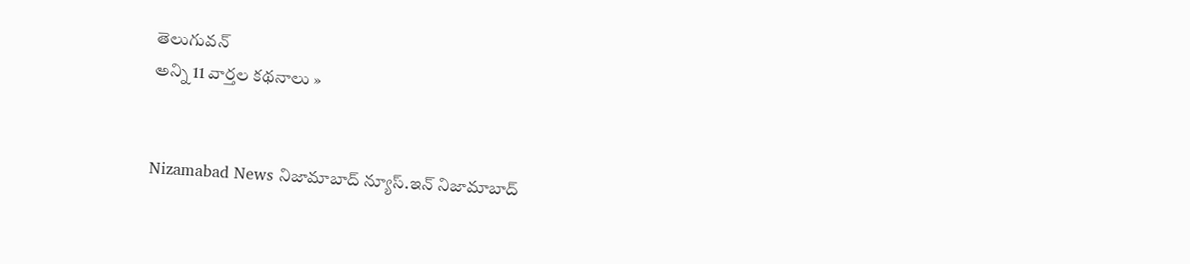తెలుగువన్
అన్ని 11 వార్తల కథనాలు »


Nizamabad News నిజామాబాద్ న్యూస్.ఇన్ నిజామాబాద్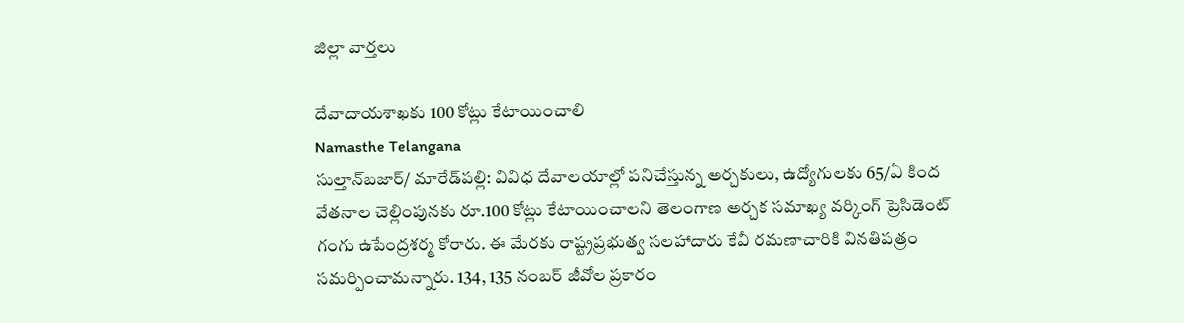జిల్లా వార్తలు

దేవాదాయశాఖకు 100 కోట్లు కేటాయించాలి
Namasthe Telangana
సుల్తాన్‌బజార్/ మారేడ్‌పల్లి: వివిధ దేవాలయాల్లో పనిచేస్తున్న అర్చకులు, ఉద్యోగులకు 65/ఏ కింద వేతనాల చెల్లింపునకు రూ.100 కోట్లు కేటాయించాలని తెలంగాణ అర్చక సమాఖ్య వర్కింగ్ ప్రెసిడెంట్ గంగు ఉపేంద్రశర్మ కోరారు. ఈ మేరకు రాష్ట్రప్రభుత్వ సలహాదారు కేవీ రమణాచారికి వినతిపత్రం సమర్పించామన్నారు. 134, 135 నంబర్ జీవోల ప్రకారం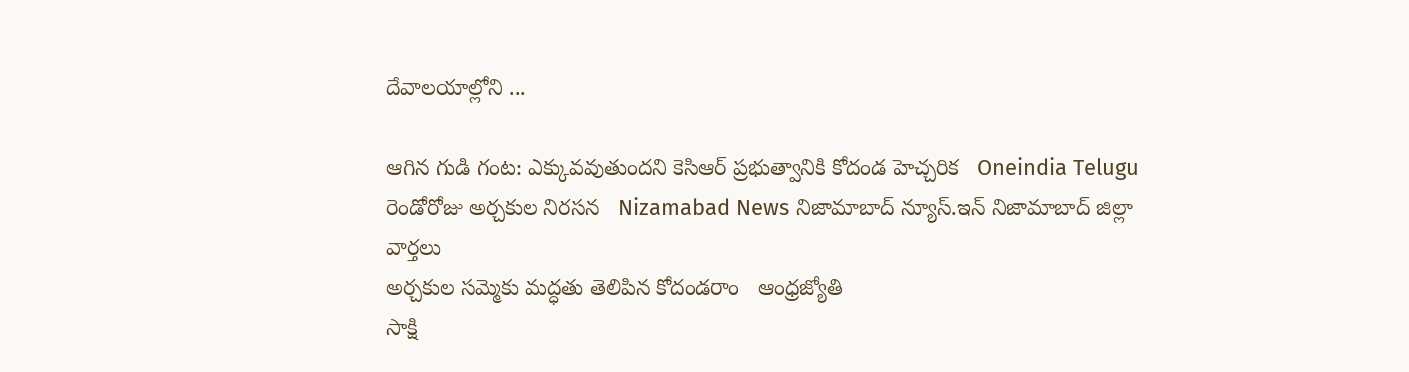దేవాలయాల్లోని ...

ఆగిన గుడి గంట: ఎక్కువవుతుందని కెసిఆర్ ప్రభుత్వానికి కోదండ హెచ్చరిక   Oneindia Telugu
రెండోరోజు అర్చకుల నిరసన   Nizamabad News నిజామాబాద్ న్యూస్.ఇన్ నిజామాబాద్ జిల్లా వార్తలు
అర్చకుల సమ్మెకు మద్ధతు తెలిపిన కోదండరాం   ఆంధ్రజ్యోతి
సాక్షి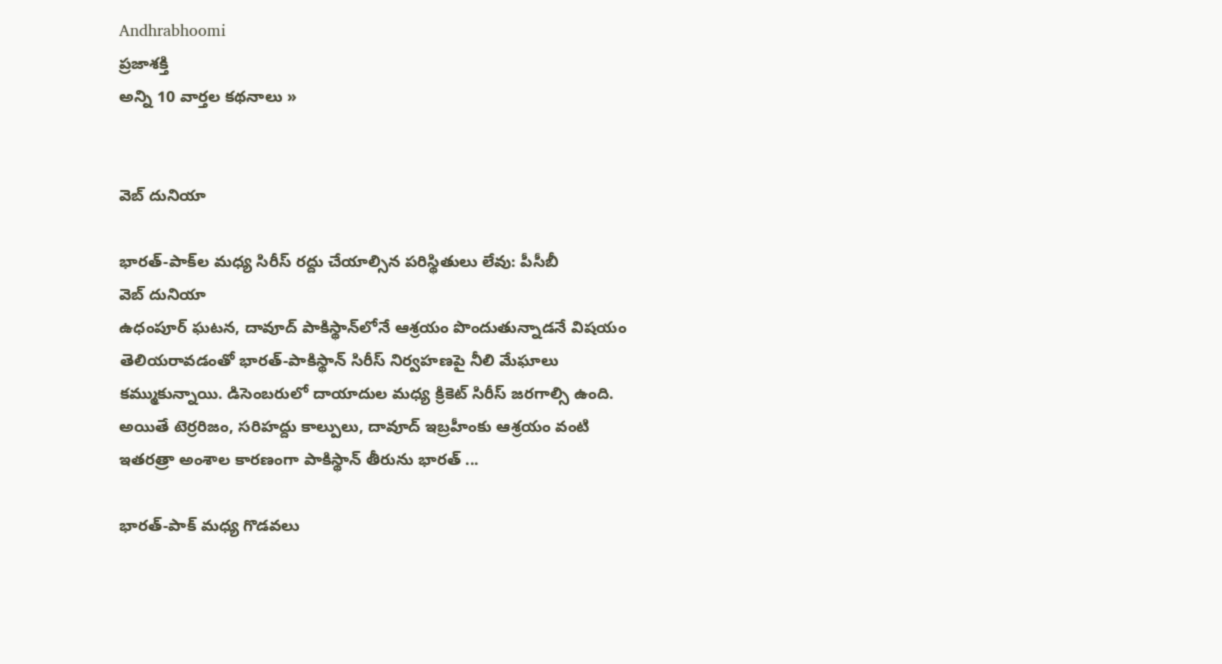Andhrabhoomi
ప్రజాశక్తి
అన్ని 10 వార్తల కథనాలు »


వెబ్ దునియా

భారత్-పాక్‌ల మధ్య సిరీస్ రద్దు చేయాల్సిన పరిస్థితులు లేవు: పీసీబీ
వెబ్ దునియా
ఉధంపూర్ ఘటన, దావూద్ పాకిస్థాన్‌లోనే ఆశ్రయం పొందుతున్నాడనే విషయం తెలియరావడంతో భారత్-పాకిస్థాన్ సిరీస్ నిర్వహణపై నీలి మేఘాలు కమ్ముకున్నాయి. డిసెంబరులో దాయాదుల మధ్య క్రికెట్ సిరీస్ జరగాల్సి ఉంది. అయితే టెర్రరిజం, సరిహద్దు కాల్పులు, దావూద్ ఇబ్రహీంకు ఆశ్రయం వంటి ఇతరత్రా అంశాల కారణంగా పాకిస్థాన్ తీరును భారత్ ...

భారత్-పాక్ మధ్య గొడవలు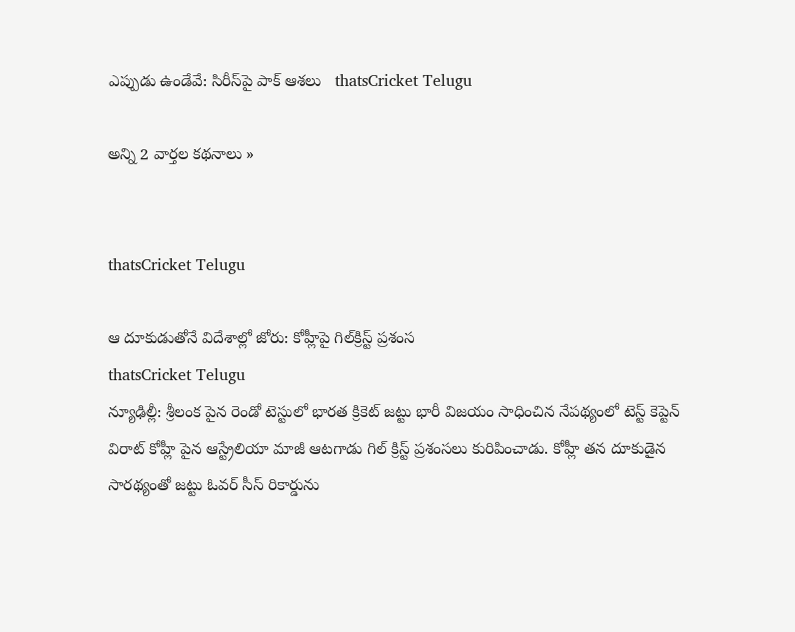ఎప్పుడు ఉండేవే: సిరీస్‌పై పాక్ ఆశలు   thatsCricket Telugu

అన్ని 2 వార్తల కథనాలు »


thatsCricket Telugu

ఆ దూకుడుతోనే విదేశాల్లో జోరు: కోహ్లీపై గిల్‌క్రిస్ట్ ప్రశంస
thatsCricket Telugu
న్యూఢిల్లీ: శ్రీలంక పైన రెండో టెస్టులో భారత క్రికెట్ జట్టు భారీ విజయం సాధించిన నేపథ్యంలో టెస్ట్ కెప్టెన్ విరాట్ కోహ్లీ పైన ఆస్ట్రేలియా మాజీ ఆటగాడు గిల్ క్రిస్ట్ ప్రశంసలు కురిపించాడు. కోహ్లీ తన దూకుడైన సారథ్యంతో జట్టు ఓవర్ సీస్ రికార్డును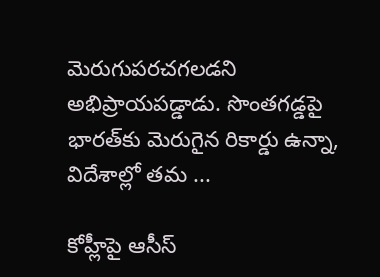మెరుగుపరచగలడని అభిప్రాయపడ్డాడు. సొంతగడ్డపై భారత్‌కు మెరుగైన రికార్డు ఉన్నా, విదేశాల్లో తమ ...

కోహ్లీపై ఆసీస్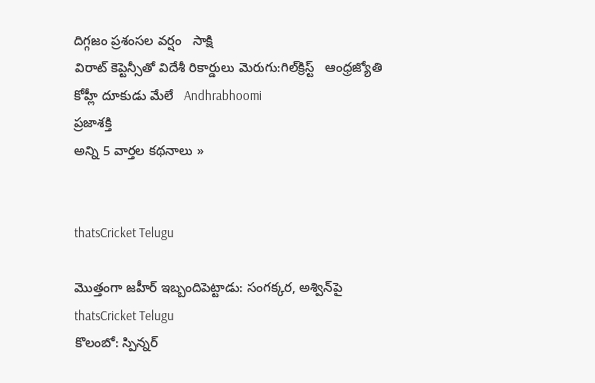దిగ్గజం ప్రశంసల వర్షం   సాక్షి
విరాట్‌ కెప్టెన్సీతో విదేశీ రికార్డులు మెరుగు:గిల్‌క్రిస్ట్‌   ఆంధ్రజ్యోతి
కోహ్లీ దూకుడు మేలే   Andhrabhoomi
ప్రజాశక్తి
అన్ని 5 వార్తల కథనాలు »


thatsCricket Telugu

మొత్తంగా జహీర్ ఇబ్బందిపెట్టాడు: సంగక్కర, అశ్విన్‌పై
thatsCricket Telugu
కొలంబో: స్పిన్నర్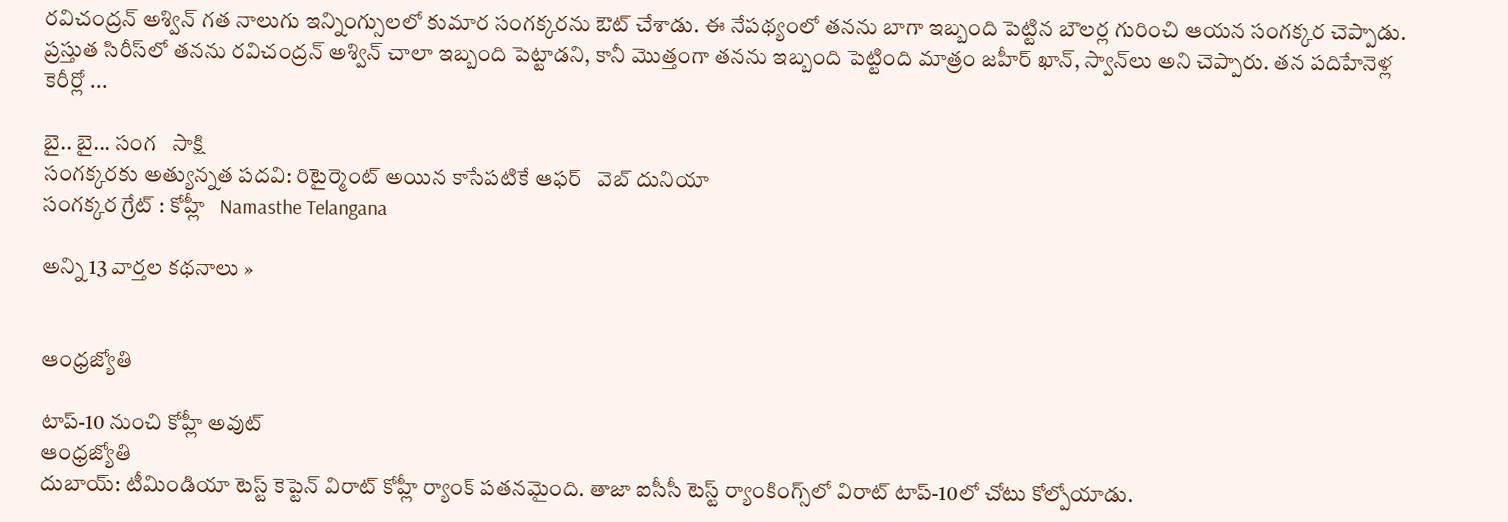రవిచంద్రన్ అశ్విన్ గత నాలుగు ఇన్నింగ్సులలో కుమార సంగక్కరను ఔట్ చేశాడు. ఈ నేపథ్యంలో తనను బాగా ఇబ్బంది పెట్టిన బౌలర్ల గురించి ఆయన సంగక్కర చెప్పాడు. ప్రస్తుత సిరీస్‌లో తనను రవిచంద్రన్ అశ్విన్ చాలా ఇబ్బంది పెట్టాడని, కానీ మొత్తంగా తనను ఇబ్బంది పెట్టింది మాత్రం జహీర్ ఖాన్, స్వాన్‌లు అని చెప్పారు. తన పదిహేనెళ్ల కెరీర్లో ...

బై.. బై... సంగ   సాక్షి
సంగక్కరకు అత్యున్నత పదవి: రిటైర్మెంట్ అయిన కాసేపటికే ఆఫర్   వెబ్ దునియా
సంగక్కర గ్రేట్ : కోహ్లీ   Namasthe Telangana

అన్ని 13 వార్తల కథనాలు »


ఆంధ్రజ్యోతి

టాప్‌-10 నుంచి కోహ్లీ అవుట్‌
ఆంధ్రజ్యోతి
దుబాయ్‌: టీమిండియా టెస్ట్‌ కెప్టెన్‌ విరాట్‌ కోహ్లీ ర్యాంక్‌ పతనమైంది. తాజా ఐసీసీ టెస్ట్‌ ర్యాంకింగ్స్‌లో విరాట్‌ టాప్‌-10లో చోటు కోల్పోయాడు.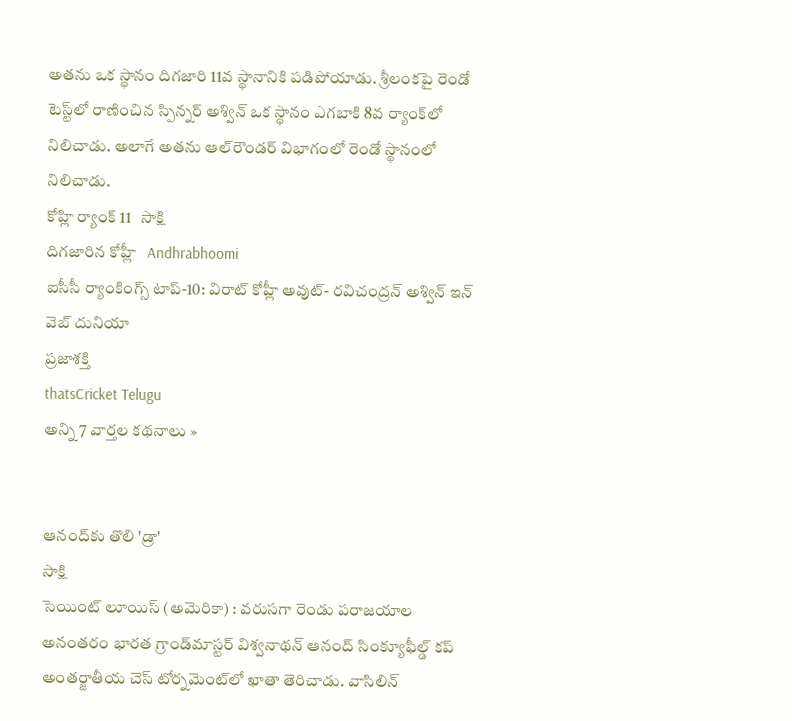అతను ఒక స్థానం దిగజారి 11వ స్థానానికి పడిపోయాడు. శ్రీలంకపై రెండో టెస్ట్‌లో రాణించిన స్పిన్నర్‌ అశ్విన్‌ ఒక స్థానం ఎగబాకి 8వ ర్యాంక్‌లో నిలిచాడు. అలాగే అతను ఆల్‌రౌండర్‌ విభాగంలో రెండో స్థానంలో నిలిచాడు.
కోహ్లి ర్యాంక్ 11   సాక్షి
దిగజారిన కోహ్లీ   Andhrabhoomi
ఐసీసీ ర్యాంకింగ్స్ టాప్-10: విరాట్ కోహ్లీ అవుట్- రవిచంద్రన్ అశ్విన్ ఇన్   వెబ్ దునియా
ప్రజాశక్తి
thatsCricket Telugu
అన్ని 7 వార్తల కథనాలు »


ఆనంద్‌కు తొలి 'డ్రా'
సాక్షి
సెయింట్ లూయిస్ (అమెరికా) : వరుసగా రెండు పరాజయాల అనంతరం భారత గ్రాండ్‌మాస్టర్ విశ్వనాథన్ ఆనంద్ సింక్యూఫీల్డ్ కప్ అంతర్జాతీయ చెస్ టోర్నమెంట్‌లో ఖాతా తెరిచాడు. వాసిలిన్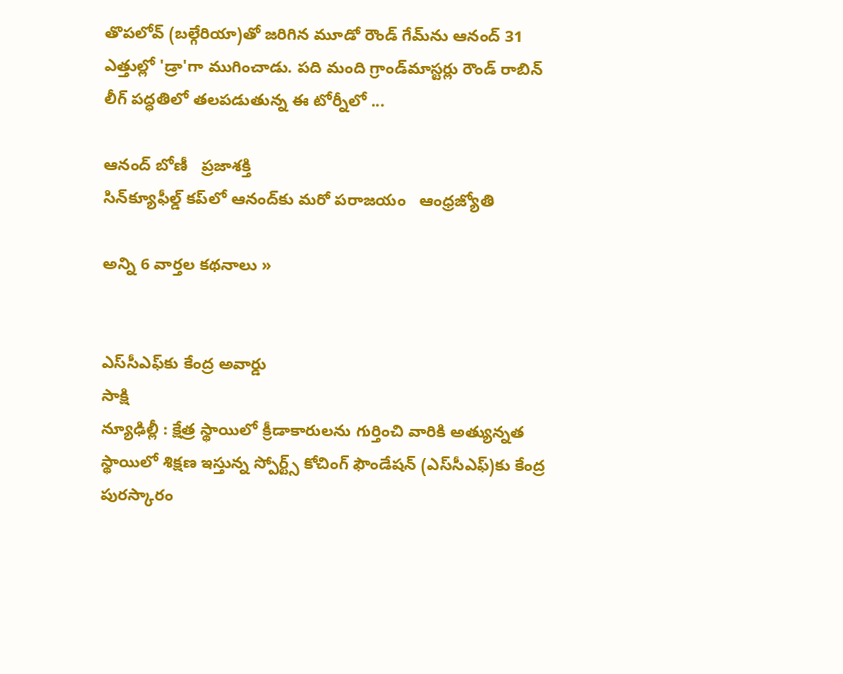తొపలోవ్ (బల్గేరియా)తో జరిగిన మూడో రౌండ్ గేమ్‌ను ఆనంద్ 31 ఎత్తుల్లో 'డ్రా'గా ముగించాడు. పది మంది గ్రాండ్‌మాస్టర్లు రౌండ్ రాబిన్ లీగ్ పద్ధతిలో తలపడుతున్న ఈ టోర్నీలో ...

ఆనంద్‌ బోణీ   ప్రజాశక్తి
సిన్‌క్యూఫీల్డ్‌ కప్‌లో ఆనంద్‌కు మరో పరాజయం   ఆంధ్రజ్యోతి

అన్ని 6 వార్తల కథనాలు »


ఎస్‌సీఎఫ్‌కు కేంద్ర అవార్డు
సాక్షి
న్యూఢిల్లీ : క్షేత్ర స్థాయిలో క్రీడాకారులను గుర్తించి వారికి అత్యున్నత స్థాయిలో శిక్షణ ఇస్తున్న స్పోర్ట్స్ కోచింగ్ ఫౌండేషన్ (ఎస్‌సీఎఫ్)కు కేంద్ర పురస్కారం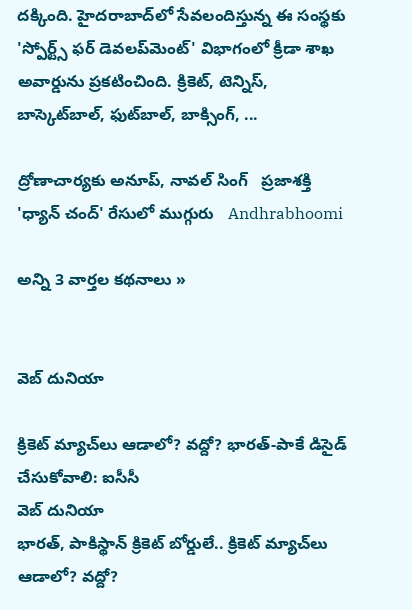దక్కింది. హైదరాబాద్‌లో సేవలందిస్తున్న ఈ సంస్థకు 'స్పోర్ట్స్ ఫర్ డెవలప్‌మెంట్' విభాగంలో క్రీడా శాఖ అవార్డును ప్రకటించింది. క్రికెట్, టెన్నిస్, బాస్కెట్‌బాల్, ఫుట్‌బాల్, బాక్సింగ్, ...

ద్రోణాచార్యకు అనూప్‌, నావల్‌ సింగ్‌   ప్రజాశక్తి
'ధ్యాన్ చంద్' రేసులో ముగ్గురు   Andhrabhoomi

అన్ని 3 వార్తల కథనాలు »


వెబ్ దునియా

క్రికెట్ మ్యాచ్‌లు ఆడాలో? వద్దో? భారత్-పాకే డిసైడ్ చేసుకోవాలి: ఐసీసీ
వెబ్ దునియా
భారత్, పాకిస్థాన్ క్రికెట్ బోర్డులే.. క్రికెట్ మ్యాచ్‌లు ఆడాలో? వద్దో?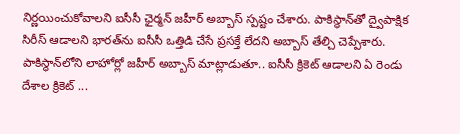నిర్ణయించుకోవాలని ఐసీసీ ఛైర్మన్ జహీర్ అబ్బాస్ స్పష్టం చేశారు. పాకిస్థాన్‌తో ద్వైపాక్షిక సిరీస్ ఆడాలని భారత్‌ను ఐసీసీ ఒత్తిడి చేసే ప్రసక్తే లేదని అబ్బాస్ తేల్చి చెప్పేశారు. పాకిస్థాన్‌లోని లాహోర్లో జహీర్ అబ్బాస్ మాట్లాడుతూ.. ఐసీసీ క్రికెట్ ఆడాలని ఏ రెండు దేశాల క్రికెట్ ...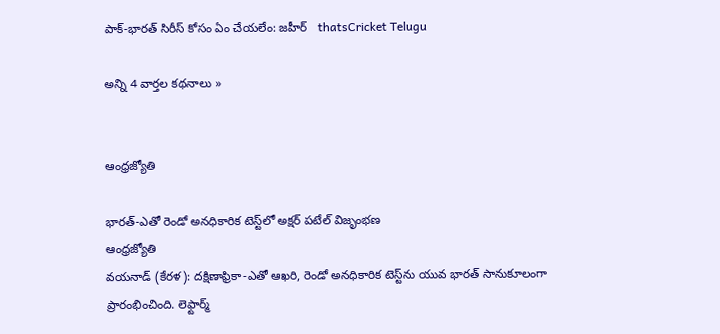పాక్-భారత్ సిరీస్ కోసం ఏం చేయలేం: జహీర్   thatsCricket Telugu

అన్ని 4 వార్తల కథనాలు »


ఆంధ్రజ్యోతి

భారత్‌-ఎతో రెండో అనధికారిక టెస్ట్‌లో అక్షర్‌ పటేల్‌ విజృంభణ
ఆంధ్రజ్యోతి
వయనాడ్‌ (కేరళ): దక్షిణాఫ్రికా-ఎతో ఆఖరి, రెండో అనధికారిక టెస్ట్‌ను యువ భారత్‌ సానుకూలంగా ప్రారంభించింది. లెఫ్టార్మ్‌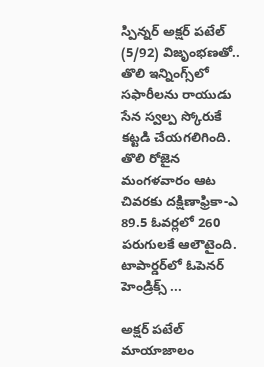స్పిన్నర్‌ అక్షర్‌ పటేల్‌ (5/92) విజృంభణతో.. తొలి ఇన్నింగ్స్‌లో సఫారీలను రాయుడు సేన స్వల్ప స్కోరుకే కట్టడి చేయగలిగింది. తొలి రోజైన మంగళవారం ఆట చివరకు దక్షిణాఫ్రికా-ఎ 89.5 ఓవర్లలో 260 పరుగులకే ఆలౌటైంది. టాపార్డర్‌లో ఓపెనర్‌ హెండ్రిక్స్‌ ...

అక్షర్ పటేల్ మాయాజాలం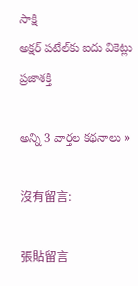సాక్షి
అక్షర్‌ పటేల్‌కు ఐదు వికెట్లు   ప్రజాశక్తి

అన్ని 3 వార్తల కథనాలు »

沒有留言:

張貼留言